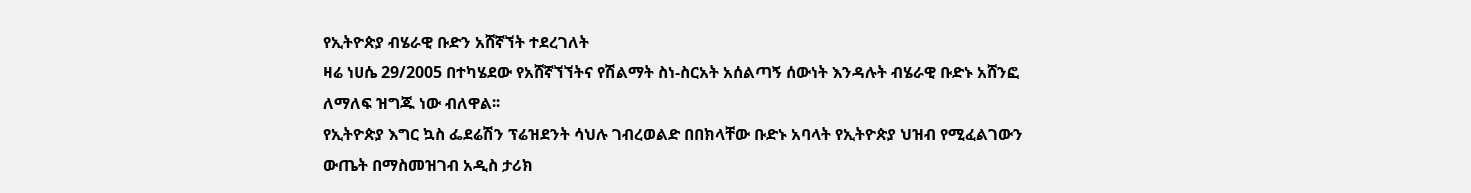የኢትዮጵያ ብሄራዊ ቡድን አሸኛኘት ተደረገለት
ዛሬ ነሀሴ 29/2005 በተካሄደው የአሸኛኘኘትና የሽልማት ስነ-ስርአት አሰልጣኝ ሰውነት እንዳሉት ብሄራዊ ቡድኑ አሸንፎ ለማለፍ ዝግጁ ነው ብለዋል፡፡
የኢትዮጵያ እግር ኳስ ፌደሬሽን ፕሬዝደንት ሳህሉ ገብረወልድ በበክላቸው ቡድኑ አባላት የኢትዮጵያ ህዝብ የሚፈልገውን ውጤት በማስመዝገብ አዲስ ታሪክ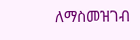ለማስመዝገብ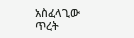አስፈላጊው ጥረት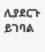ሊያደርጉ ይገባል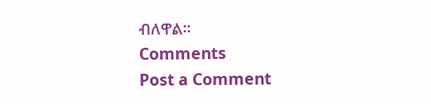ብለዋል፡፡
Comments
Post a Comment